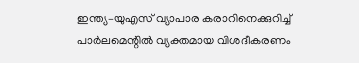ഇന്ത്യ–യുഎസ് വ്യാപാര കരാറിനെക്കുറിച്ച് പാർലമെന്റിൽ വ്യക്തമായ വിശദീകരണം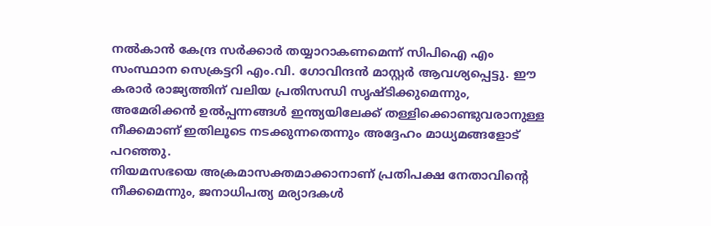നൽകാൻ കേന്ദ്ര സർക്കാർ തയ്യാറാകണമെന്ന് സിപിഐ എം സംസ്ഥാന സെക്രട്ടറി എം.വി. ഗോവിന്ദൻ മാസ്റ്റർ ആവശ്യപ്പെട്ടു. ഈ കരാർ രാജ്യത്തിന് വലിയ പ്രതിസന്ധി സൃഷ്ടിക്കുമെന്നും, അമേരിക്കൻ ഉൽപ്പന്നങ്ങൾ ഇന്ത്യയിലേക്ക് തള്ളിക്കൊണ്ടുവരാനുള്ള നീക്കമാണ് ഇതിലൂടെ നടക്കുന്നതെന്നും അദ്ദേഹം മാധ്യമങ്ങളോട് പറഞ്ഞു.
നിയമസഭയെ അക്രമാസക്തമാക്കാനാണ് പ്രതിപക്ഷ നേതാവിന്റെ നീക്കമെന്നും, ജനാധിപത്യ മര്യാദകൾ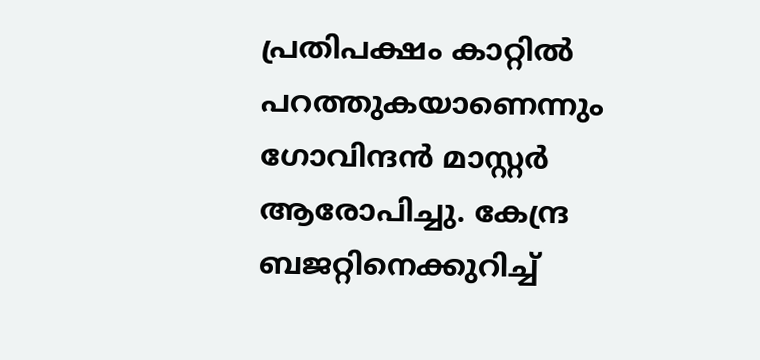പ്രതിപക്ഷം കാറ്റിൽ പറത്തുകയാണെന്നും ഗോവിന്ദൻ മാസ്റ്റർ ആരോപിച്ചു. കേന്ദ്ര ബജറ്റിനെക്കുറിച്ച്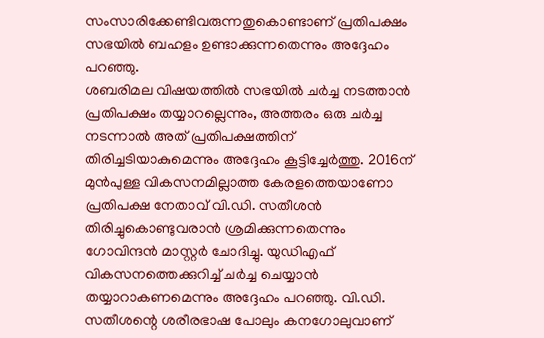സംസാരിക്കേണ്ടിവരുന്നതുകൊണ്ടാണ് പ്രതിപക്ഷം സഭയിൽ ബഹളം ഉണ്ടാക്കുന്നതെന്നും അദ്ദേഹം പറഞ്ഞു.
ശബരിമല വിഷയത്തിൽ സഭയിൽ ചർച്ച നടത്താൻ പ്രതിപക്ഷം തയ്യാറല്ലെന്നും, അത്തരം ഒരു ചർച്ച നടന്നാൽ അത് പ്രതിപക്ഷത്തിന് തിരിച്ചടിയാകുമെന്നും അദ്ദേഹം കൂട്ടിച്ചേർത്തു. 2016ന് മുൻപുള്ള വികസനമില്ലാത്ത കേരളത്തെയാണോ പ്രതിപക്ഷ നേതാവ് വി.ഡി. സതീശൻ തിരിച്ചുകൊണ്ടുവരാൻ ശ്രമിക്കുന്നതെന്നും ഗോവിന്ദൻ മാസ്റ്റർ ചോദിച്ചു. യുഡിഎഫ് വികസനത്തെക്കുറിച്ച് ചർച്ച ചെയ്യാൻ തയ്യാറാകണമെന്നും അദ്ദേഹം പറഞ്ഞു. വി.ഡി. സതീശന്റെ ശരീരഭാഷ പോലും കനഗോലുവാണ്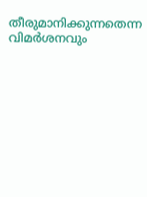തീരുമാനിക്കുന്നതെന്ന വിമർശനവും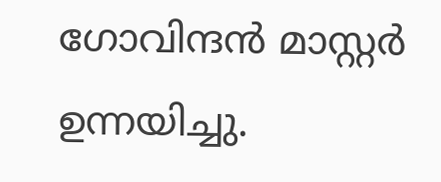ഗോവിന്ദൻ മാസ്റ്റർ ഉന്നയിച്ചു.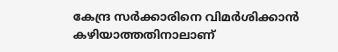കേന്ദ്ര സർക്കാരിനെ വിമർശിക്കാൻ കഴിയാത്തതിനാലാണ്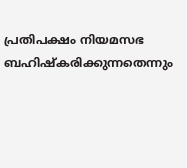പ്രതിപക്ഷം നിയമസഭ ബഹിഷ്കരിക്കുന്നതെന്നും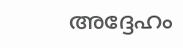അദ്ദേഹം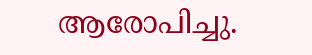ആരോപിച്ചു.